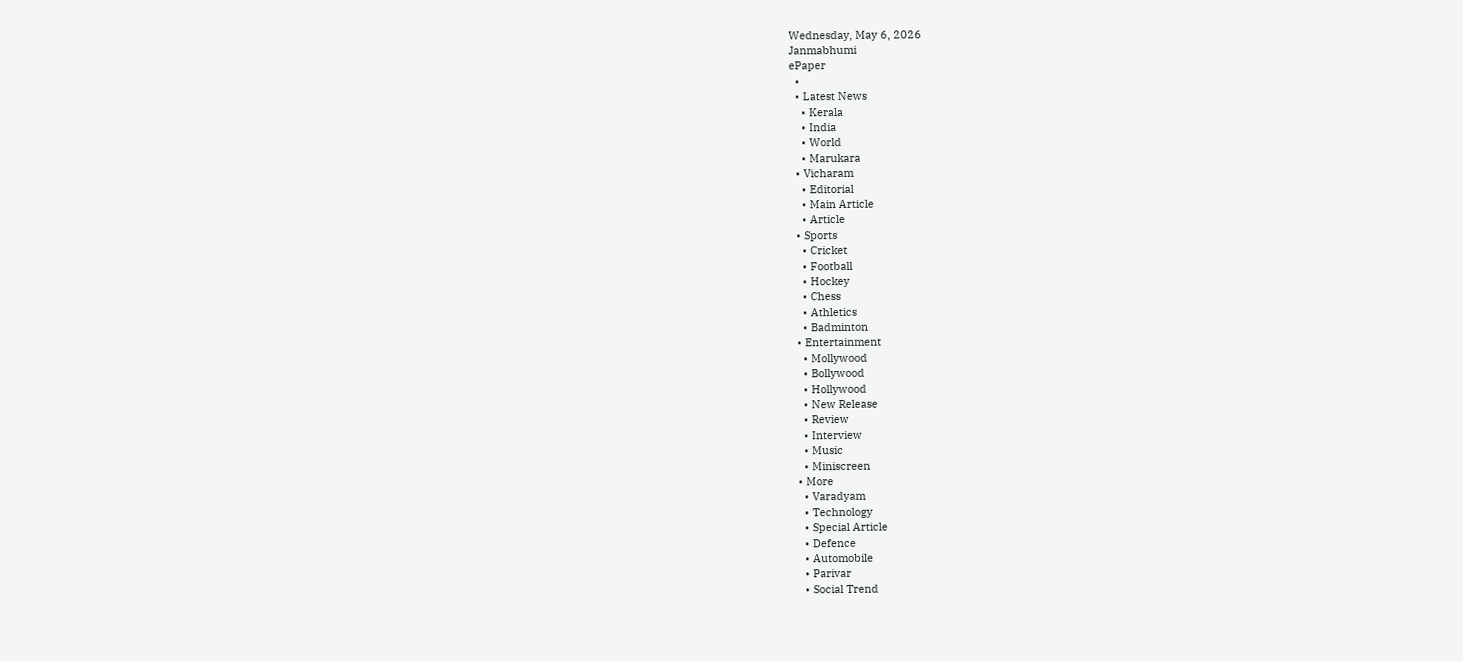Wednesday, May 6, 2026
Janmabhumi
ePaper
  •
  • Latest News
    • Kerala
    • India
    • World
    • Marukara
  • Vicharam
    • Editorial
    • Main Article
    • Article
  • Sports
    • Cricket
    • Football
    • Hockey
    • Chess
    • Athletics
    • Badminton
  • Entertainment
    • Mollywood
    • Bollywood
    • Hollywood
    • New Release
    • Review
    • Interview
    • Music
    • Miniscreen
  • More
    • Varadyam
    • Technology
    • Special Article
    • Defence
    • Automobile
    • Parivar
    • Social Trend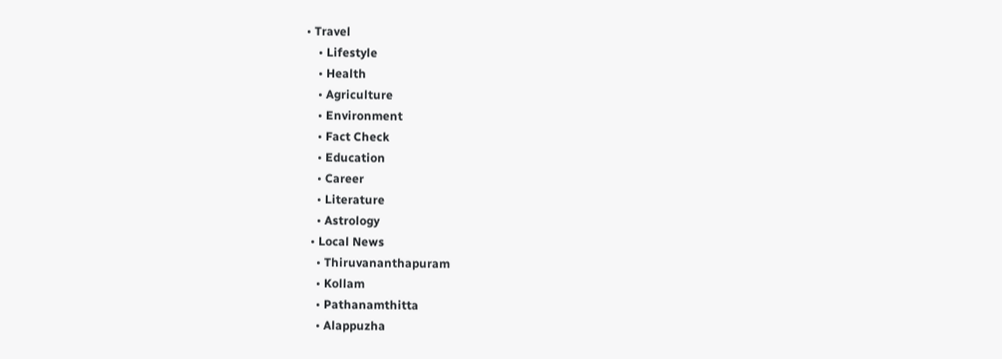• Travel
    • Lifestyle
    • Health
    • Agriculture
    • Environment
    • Fact Check
    • Education
    • Career
    • Literature
    • Astrology
  • Local News
    • Thiruvananthapuram
    • Kollam
    • Pathanamthitta
    • Alappuzha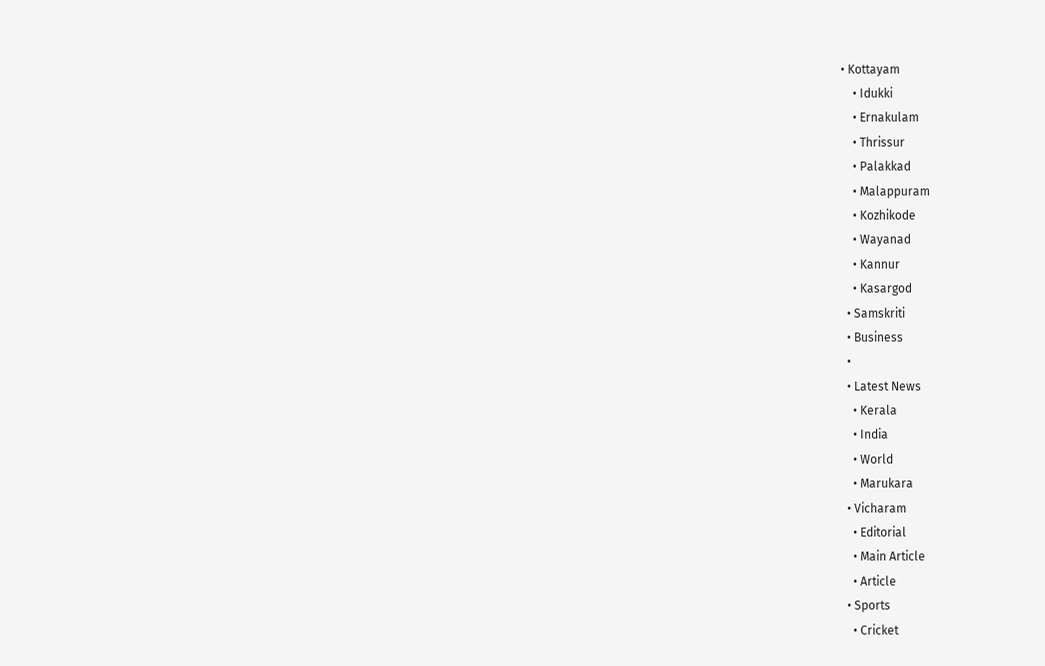• Kottayam
    • Idukki
    • Ernakulam
    • Thrissur
    • Palakkad
    • Malappuram
    • Kozhikode
    • Wayanad
    • Kannur
    • Kasargod
  • Samskriti
  • Business
  •
  • Latest News
    • Kerala
    • India
    • World
    • Marukara
  • Vicharam
    • Editorial
    • Main Article
    • Article
  • Sports
    • Cricket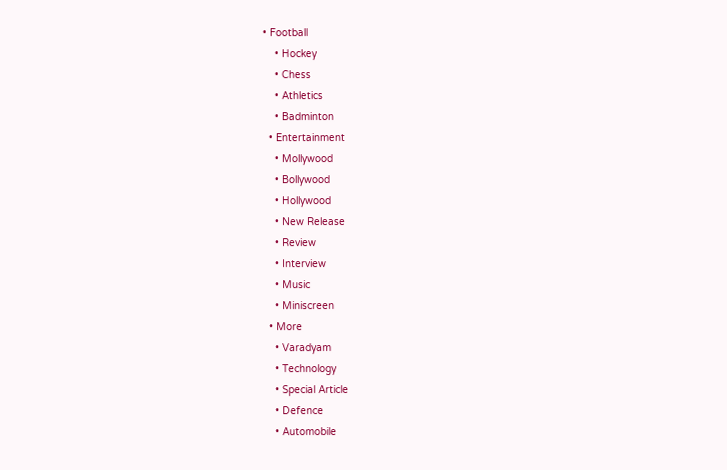• Football
    • Hockey
    • Chess
    • Athletics
    • Badminton
  • Entertainment
    • Mollywood
    • Bollywood
    • Hollywood
    • New Release
    • Review
    • Interview
    • Music
    • Miniscreen
  • More
    • Varadyam
    • Technology
    • Special Article
    • Defence
    • Automobile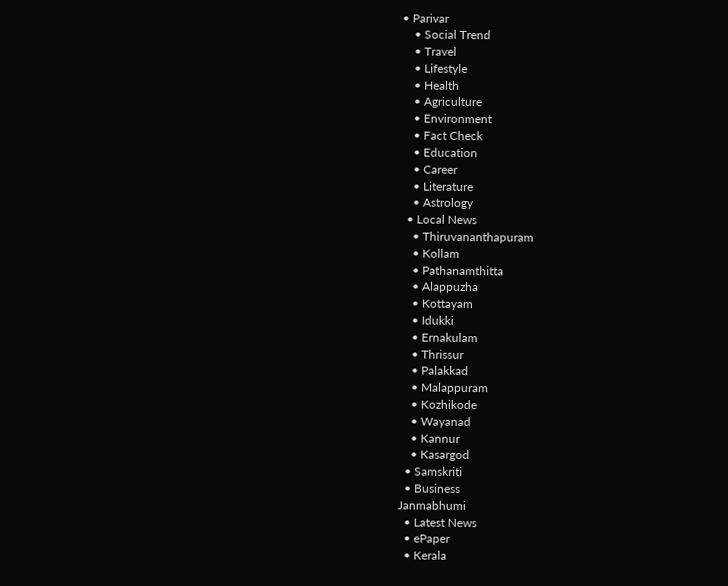• Parivar
    • Social Trend
    • Travel
    • Lifestyle
    • Health
    • Agriculture
    • Environment
    • Fact Check
    • Education
    • Career
    • Literature
    • Astrology
  • Local News
    • Thiruvananthapuram
    • Kollam
    • Pathanamthitta
    • Alappuzha
    • Kottayam
    • Idukki
    • Ernakulam
    • Thrissur
    • Palakkad
    • Malappuram
    • Kozhikode
    • Wayanad
    • Kannur
    • Kasargod
  • Samskriti
  • Business
Janmabhumi
  • Latest News
  • ePaper
  • Kerala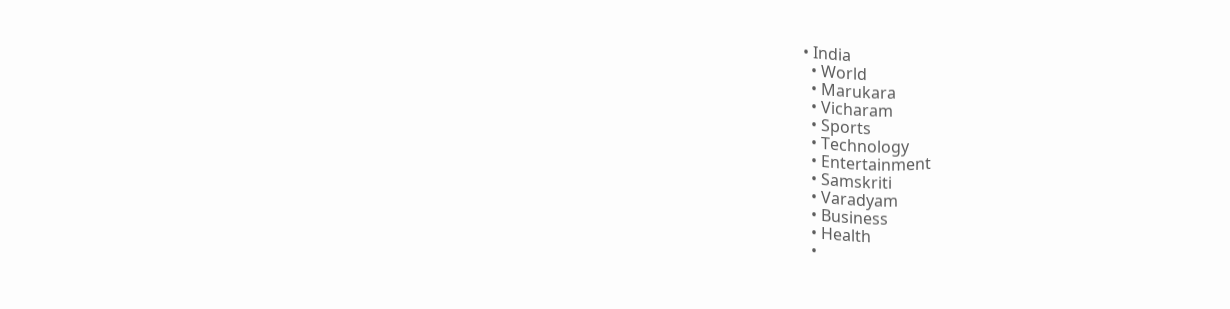• India
  • World
  • Marukara
  • Vicharam
  • Sports
  • Technology
  • Entertainment
  • Samskriti
  • Varadyam
  • Business
  • Health
  •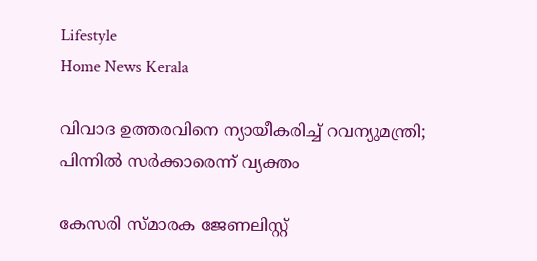Lifestyle
Home News Kerala

വിവാദ ഉത്തരവിനെ ന്യായീകരിച്ച് റവന്യുമന്ത്രി; പിന്നില്‍ സര്‍ക്കാരെന്ന് വ്യക്തം

കേസരി സ്മാരക ജേണലിസ്റ്റ്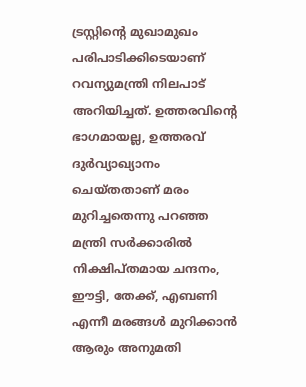ട്രസ്റ്റിന്റെ മുഖാമുഖം പരിപാടിക്കിടെയാണ് റവന്യുമന്ത്രി നിലപാട് അറിയിച്ചത്. ഉത്തരവിന്റെ ഭാഗമായല്ല, ഉത്തരവ് ദുര്‍വ്യാഖ്യാനം ചെയ്തതാണ് മരം മുറിച്ചതെന്നു പറഞ്ഞ മന്ത്രി സര്‍ക്കാരില്‍ നിക്ഷിപ്തമായ ചന്ദനം, ഈട്ടി, തേക്ക്, എബണി എന്നീ മരങ്ങള്‍ മുറിക്കാന്‍ ആരും അനുമതി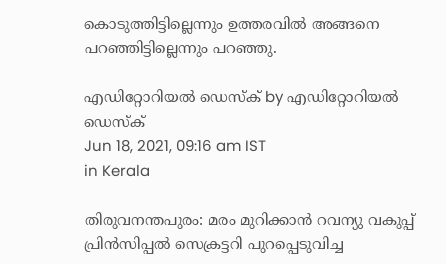കൊടുത്തിട്ടില്ലെന്നും ഉത്തരവില്‍ അങ്ങനെ പറഞ്ഞിട്ടില്ലെന്നും പറഞ്ഞു.

എഡിറ്റോറിയൽ ഡെസ്ക് by എഡിറ്റോറിയൽ ഡെസ്ക്
Jun 18, 2021, 09:16 am IST
in Kerala

തിരുവനന്തപുരം: മരം മുറിക്കാന്‍ റവന്യു വകുപ്പ് പ്രിന്‍സിപ്പല്‍ സെക്രട്ടറി പുറപ്പെടുവിച്ച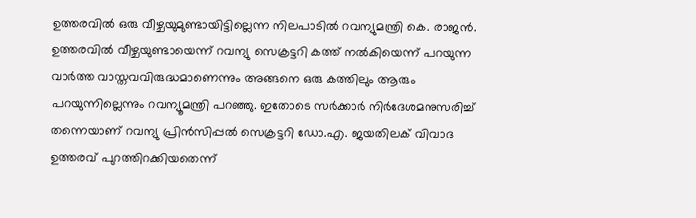ഉത്തരവില്‍ ഒരു വീഴ്ചയുമുണ്ടായിട്ടില്ലെന്ന നിലപാടില്‍ റവന്യുമന്ത്രി കെ. രാജന്‍. ഉത്തരവില്‍ വീഴ്ചയുണ്ടായെന്ന് റവന്യു സെക്രട്ടറി കത്ത് നല്‍കിയെന്ന് പറയുന്ന വാര്‍ത്ത വാസ്തവവിരുദ്ധമാണെന്നും അങ്ങനെ ഒരു കത്തിലും ആരും പറയുന്നില്ലെന്നും റവന്യൂമന്ത്രി പറഞ്ഞു. ഇതോടെ സര്‍ക്കാര്‍ നിര്‍ദേശമനുസരിച്ച് തന്നെയാണ് റവന്യു പ്രിന്‍സിപ്പല്‍ സെക്രട്ടറി ഡോ.എ. ജയതിലക് വിവാദ ഉത്തരവ് പുറത്തിറക്കിയതെന്ന്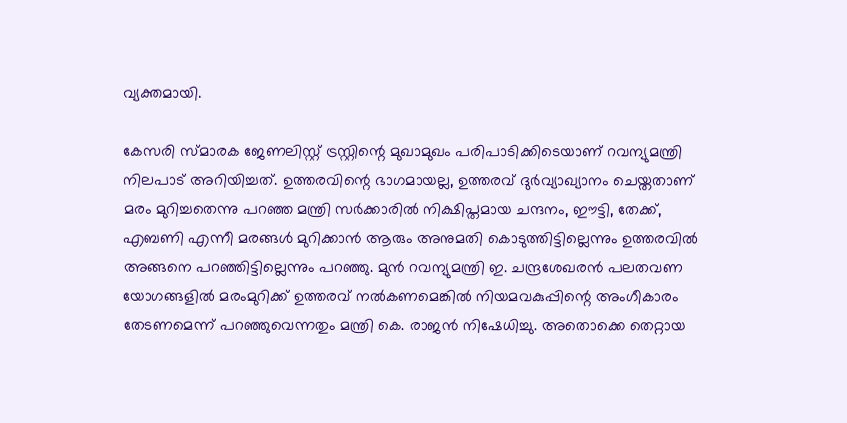വ്യക്തമായി.

കേസരി സ്മാരക ജേണലിസ്റ്റ് ട്രസ്റ്റിന്റെ മുഖാമുഖം പരിപാടിക്കിടെയാണ് റവന്യുമന്ത്രി നിലപാട് അറിയിച്ചത്. ഉത്തരവിന്റെ ഭാഗമായല്ല, ഉത്തരവ് ദുര്‍വ്യാഖ്യാനം ചെയ്തതാണ് മരം മുറിച്ചതെന്നു പറഞ്ഞ മന്ത്രി സര്‍ക്കാരില്‍ നിക്ഷിപ്തമായ ചന്ദനം, ഈട്ടി, തേക്ക്, എബണി എന്നീ മരങ്ങള്‍ മുറിക്കാന്‍ ആരും അനുമതി കൊടുത്തിട്ടില്ലെന്നും ഉത്തരവില്‍ അങ്ങനെ പറഞ്ഞിട്ടില്ലെന്നും പറഞ്ഞു. മുന്‍ റവന്യുമന്ത്രി ഇ. ചന്ദ്രശേഖരന്‍ പലതവണ യോഗങ്ങളില്‍ മരംമുറിക്ക് ഉത്തരവ് നല്‍കണമെങ്കില്‍ നിയമവകുപ്പിന്റെ അംഗീകാരം തേടണമെന്ന് പറഞ്ഞുവെന്നതും മന്ത്രി കെ. രാജന്‍ നിഷേധിച്ചു. അതൊക്കെ തെറ്റായ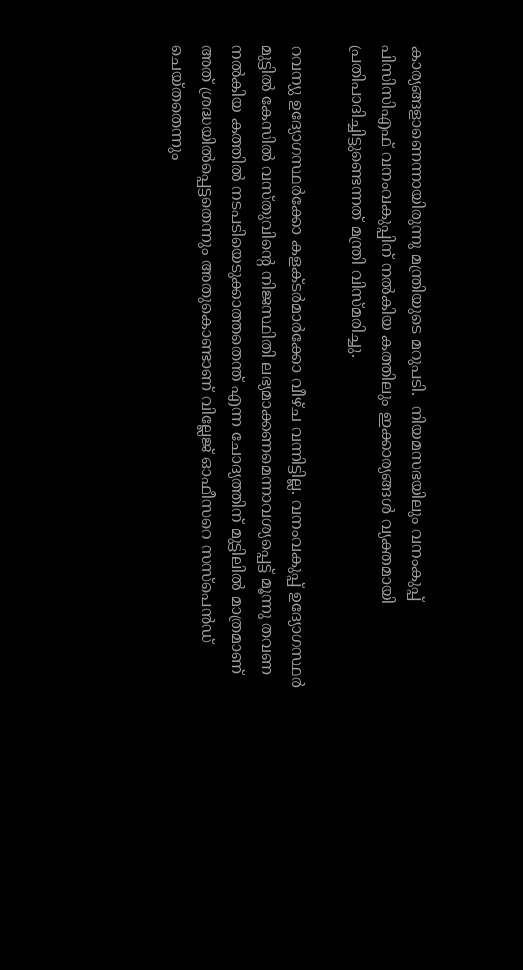കാര്യങ്ങളാണെന്നായിരുന്നു മന്ത്രിയുടെ മറുപടി.  നിയമസഭയിലും വനംകുപ്പ് പിസിസിഎഫ് വനംവകുപ്പിന് നല്‍കിയ കത്തിലും ഇക്കാര്യങ്ങള്‍ വ്യക്തമായി പ്രതിപാദിച്ചിട്ടുണ്ടെന്നത് മന്ത്രി വിസ്മരിച്ചു.

റവന്യു ഉദ്യോഗസ്ഥര്‍ക്കോ കളക്ടര്‍മാര്‍ക്കോ വീഴ്ച വന്നിട്ടില്ല. വനംവകുപ്പ് ഉദ്യോഗസ്ഥര്‍ മുട്ടില്‍ കേസില്‍ വസ്തുവിന്റെ നിജസ്ഥിതി ലഭ്യമാക്കണമെന്നാവശ്യപ്പെട്ട് മൂന്നു തവണ നല്‍കിയ കത്തില്‍ നടപടിയെടുക്കാത്തതെന്ത് എന്ന ചോദ്യത്തിന് മുട്ടിലില്‍ മാത്രമാണ് അത് ശ്രദ്ധയില്‍പ്പെട്ടതെന്നും അതുകൊണ്ടാണ് വില്ലേജ് ഓഫീസറെ സസ്‌പെന്‍ഡ് ചെയ്തതെന്നും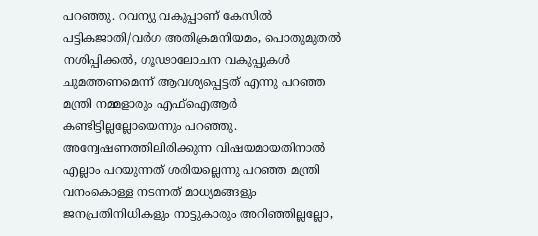പറഞ്ഞു. റവന്യു വകുപ്പാണ് കേസില്‍ പട്ടികജാതി/വര്‍ഗ അതിക്രമനിയമം, പൊതുമുതല്‍ നശിപ്പിക്കല്‍, ഗൂഢാലോചന വകുപ്പുകള്‍ ചുമത്തണമെന്ന് ആവശ്യപ്പെട്ടത് എന്നു പറഞ്ഞ മന്ത്രി നമ്മളാരും എഫ്‌ഐആര്‍ കണ്ടിട്ടില്ലല്ലോയെന്നും പറഞ്ഞു. അന്വേഷണത്തിലിരിക്കുന്ന വിഷയമായതിനാല്‍ എല്ലാം പറയുന്നത് ശരിയല്ലെന്നു പറഞ്ഞ മന്ത്രി വനംകൊള്ള നടന്നത് മാധ്യമങ്ങളും ജനപ്രതിനിധികളും നാട്ടുകാരും അറിഞ്ഞില്ലല്ലോ,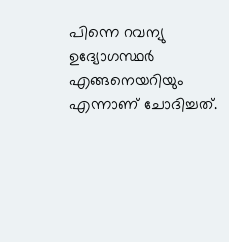പിന്നെ റവന്യു ഉദ്യോഗസ്ഥര്‍ എങ്ങനെയറിയും എന്നാണ് ചോദിച്ചത്.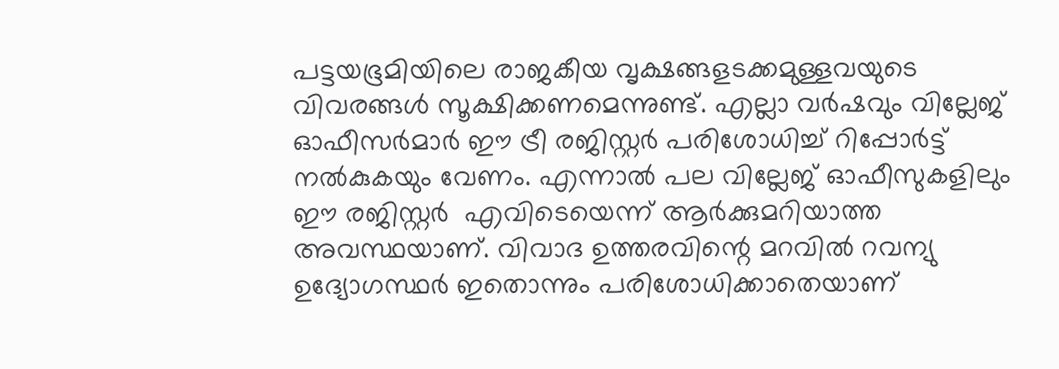പട്ടയഭൂമിയിലെ രാജകീയ വൃക്ഷങ്ങളടക്കമുള്ളവയുടെ വിവരങ്ങള്‍ സൂക്ഷിക്കണമെന്നുണ്ട്. എല്ലാ വര്‍ഷവും വില്ലേജ് ഓഫീസര്‍മാര്‍ ഈ ട്രീ രജിസ്റ്റര്‍ പരിശോധിച്ച് റിപ്പോര്‍ട്ട് നല്‍കുകയും വേണം. എന്നാല്‍ പല വില്ലേജ് ഓഫീസുകളിലും ഈ രജിസ്റ്റര്‍  എവിടെയെന്ന് ആര്‍ക്കുമറിയാത്ത അവസ്ഥയാണ്. വിവാദ ഉത്തരവിന്റെ മറവില്‍ റവന്യു ഉദ്യോഗസ്ഥര്‍ ഇതൊന്നും പരിശോധിക്കാതെയാണ്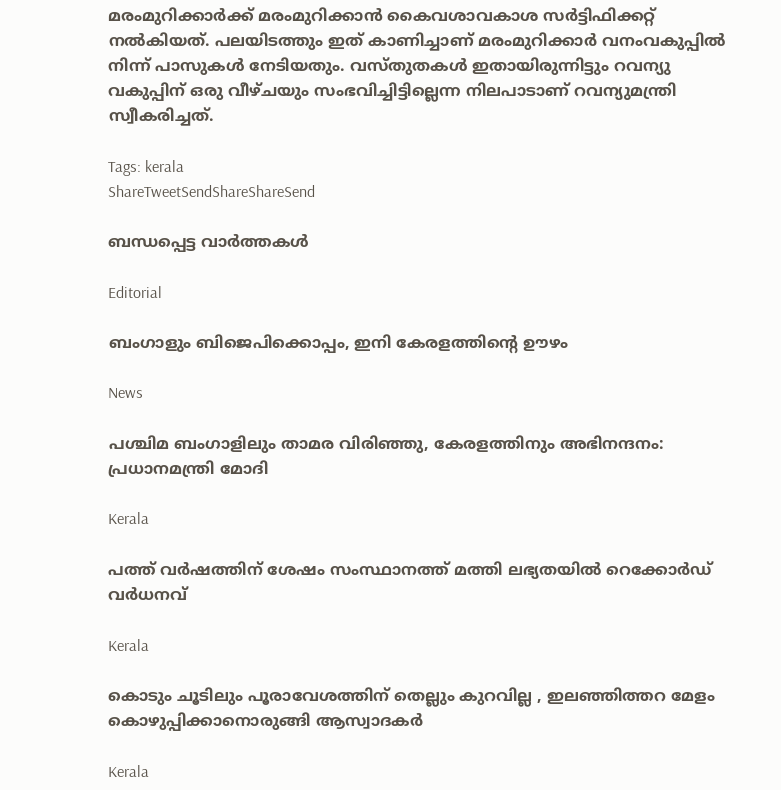മരംമുറിക്കാര്‍ക്ക് മരംമുറിക്കാന്‍ കൈവശാവകാശ സര്‍ട്ടിഫിക്കറ്റ് നല്‍കിയത്. പലയിടത്തും ഇത് കാണിച്ചാണ് മരംമുറിക്കാര്‍ വനംവകുപ്പില്‍ നിന്ന് പാസുകള്‍ നേടിയതും. വസ്തുതകള്‍ ഇതായിരുന്നിട്ടും റവന്യു വകുപ്പിന് ഒരു വീഴ്ചയും സംഭവിച്ചിട്ടില്ലെന്ന നിലപാടാണ് റവന്യുമന്ത്രി സ്വീകരിച്ചത്.

Tags: kerala
ShareTweetSendShareShareSend

ബന്ധപ്പെട്ട വാര്‍ത്തകള്‍

Editorial

ബംഗാളും ബിജെപിക്കൊപ്പം, ഇനി കേരളത്തിന്റെ ഊഴം

News

പശ്ചിമ ബംഗാളിലും താമര വിരിഞ്ഞു, കേരളത്തിനും അഭിനന്ദനം: പ്രധാനമന്ത്രി മോദി

Kerala

പത്ത് വർഷത്തിന് ശേഷം സംസ്ഥാനത്ത് മത്തി ലഭ്യതയിൽ റെക്കോർഡ് വർധനവ്

Kerala

കൊടും ചൂടിലും പൂരാവേശത്തിന് തെല്ലും കുറവില്ല , ഇലഞ്ഞിത്തറ മേളം കൊഴുപ്പിക്കാനൊരുങ്ങി ആസ്വാദകർ

Kerala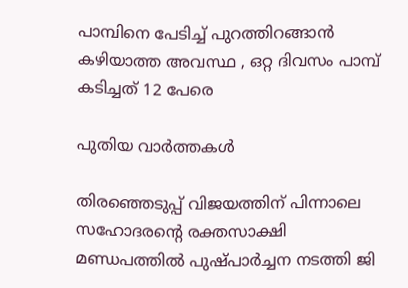പാമ്പിനെ പേടിച്ച് പുറത്തിറങ്ങാൻ കഴിയാത്ത അവസ്ഥ , ഒറ്റ ദിവസം പാമ്പ് കടിച്ചത് 12 പേരെ

പുതിയ വാര്‍ത്തകള്‍

തിരഞ്ഞെടുപ്പ് വിജയത്തിന് പിന്നാലെ സഹോദരന്റെ രക്തസാക്ഷി മണ്ഡപത്തില്‍ പുഷ്പാര്‍ച്ചന നടത്തി ജി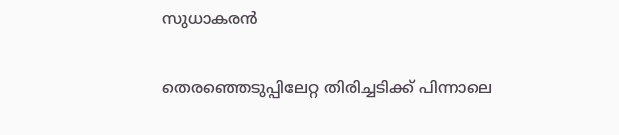സുധാകരന്‍

തെരഞ്ഞെടുപ്പിലേറ്റ തിരിച്ചടിക്ക് പിന്നാലെ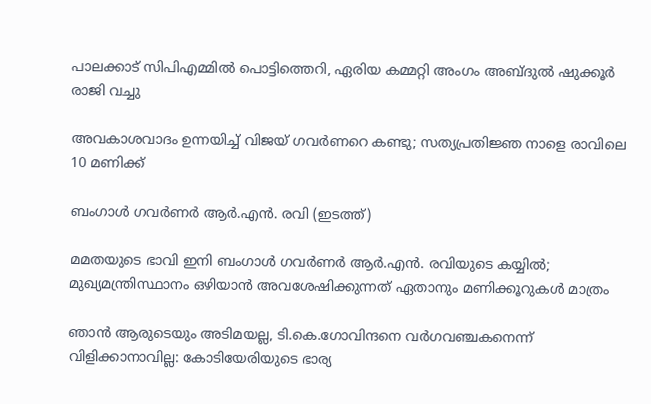പാലക്കാട് സിപിഎമ്മില്‍ പൊട്ടിത്തെറി, ഏരിയ കമ്മറ്റി അംഗം അബ്ദുല്‍ ഷുക്കൂര്‍ രാജി വച്ചു

അവകാശവാദം ഉന്നയിച്ച് വിജയ് ഗവർണറെ കണ്ടു; സത്യപ്രതിജ്ഞ നാളെ രാവിലെ 10 മണിക്ക്

ബംഗാള്‍ ഗവര്‍ണര്‍ ആര്‍.എന്‍. രവി (ഇടത്ത്)

മമതയുടെ ഭാവി ഇനി ബംഗാള്‍ ഗവര്‍ണര്‍ ആര്‍.എന്‍. രവിയുടെ കയ്യില്‍; മുഖ്യമന്ത്രിസ്ഥാനം ഒഴിയാന്‍ അവശേഷിക്കുന്നത് ഏതാനും മണിക്കൂറുകള്‍ മാത്രം

ഞാൻ ആരുടെയും അടിമയല്ല, ടി.കെ.ഗോവിന്ദനെ വർഗവഞ്ചകനെന്ന് വിളിക്കാനാവില്ല: കോടിയേരിയുടെ ഭാര്യ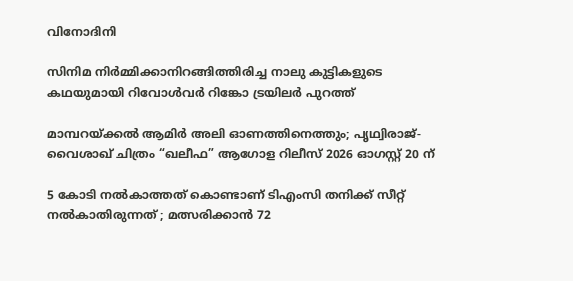വിനോദിനി

സിനിമ നിർമ്മിക്കാനിറങ്ങിത്തിരിച്ച നാലു കുട്ടികളുടെ കഥയുമായി റിവോൾവർ റിങ്കോ ട്രയിലർ പുറത്ത്

മാമ്പറയ്‌ക്കൽ ആമിർ അലി ഓണത്തിനെത്തും; പൃഥ്വിരാജ്- വൈശാഖ് ചിത്രം “ഖലീഫ” ആഗോള റിലീസ് 2026 ഓഗസ്റ്റ് 20 ന്

5 കോടി നൽകാത്തത് കൊണ്ടാണ് ടിഎംസി തനിക്ക് സീറ്റ് നൽകാതിരുന്നത് ; മത്സരിക്കാൻ 72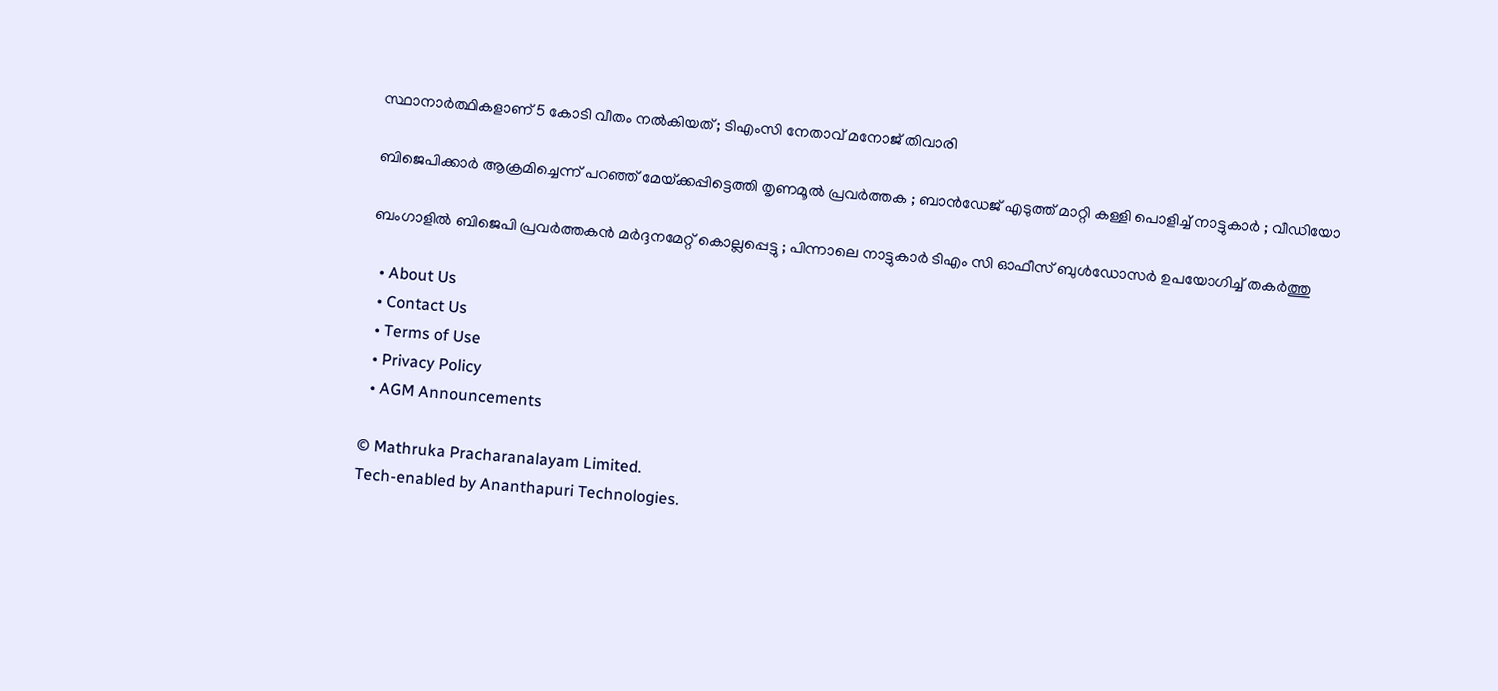സ്ഥാനാർത്ഥികളാണ് 5 കോടി വീതം നൽകിയത് ; ടിഎംസി നേതാവ് മനോജ് തിവാരി

ബിജെപിക്കാർ ആക്രമിച്ചെന്ന് പറഞ്ഞ് മേയ്‌ക്കപ്പിട്ടെത്തി തൃണമൂൽ പ്രവർത്തക ; ബാൻഡേജ് എടുത്ത് മാറ്റി കള്ളി പൊളിച്ച് നാട്ടുകാർ ; വീഡിയോ

ബംഗാളിൽ ബിജെപി പ്രവർത്തകൻ മർദ്ദനമേറ്റ് കൊല്ലപ്പെട്ടു ; പിന്നാലെ നാട്ടുകാർ ടിഎം സി ഓഫീസ് ബുൾഡോസർ ഉപയോഗിച്ച് തകർത്തു

  • About Us
  • Contact Us
  • Terms of Use
  • Privacy Policy
  • AGM Announcements

© Mathruka Pracharanalayam Limited.
Tech-enabled by Ananthapuri Technologies.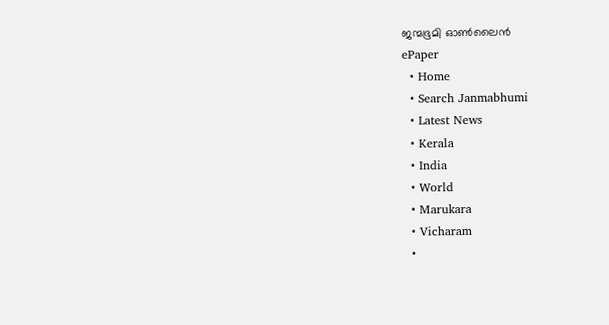ജന്മഭൂമി ഓണ്‍ലൈന്‍
ePaper
  • Home
  • Search Janmabhumi
  • Latest News
  • Kerala
  • India
  • World
  • Marukara
  • Vicharam
  •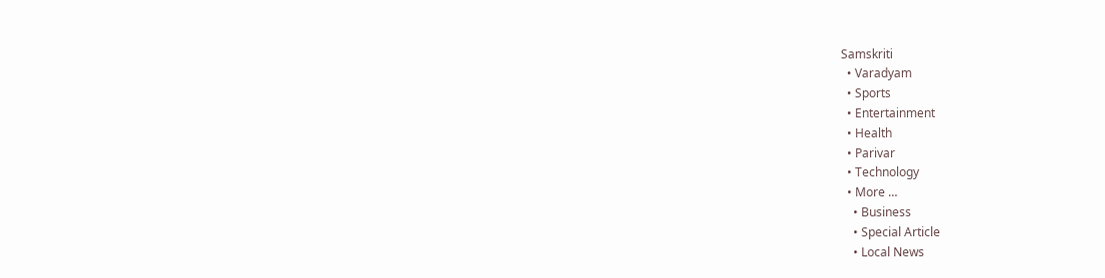Samskriti
  • Varadyam
  • Sports
  • Entertainment
  • Health
  • Parivar
  • Technology
  • More …
    • Business
    • Special Article
    • Local News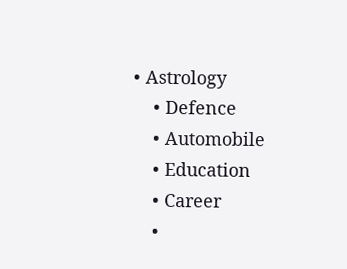• Astrology
    • Defence
    • Automobile
    • Education
    • Career
    •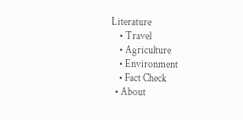Literature
    • Travel
    • Agriculture
    • Environment
    • Fact Check
  • About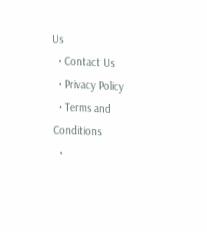Us
  • Contact Us
  • Privacy Policy
  • Terms and Conditions
  •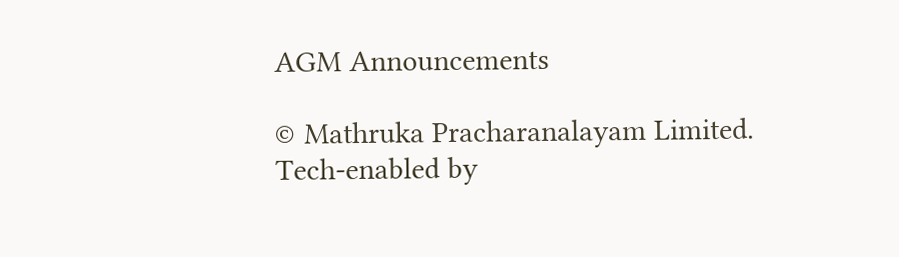AGM Announcements

© Mathruka Pracharanalayam Limited.
Tech-enabled by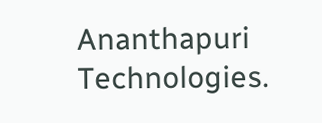Ananthapuri Technologies.